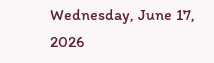Wednesday, June 17, 2026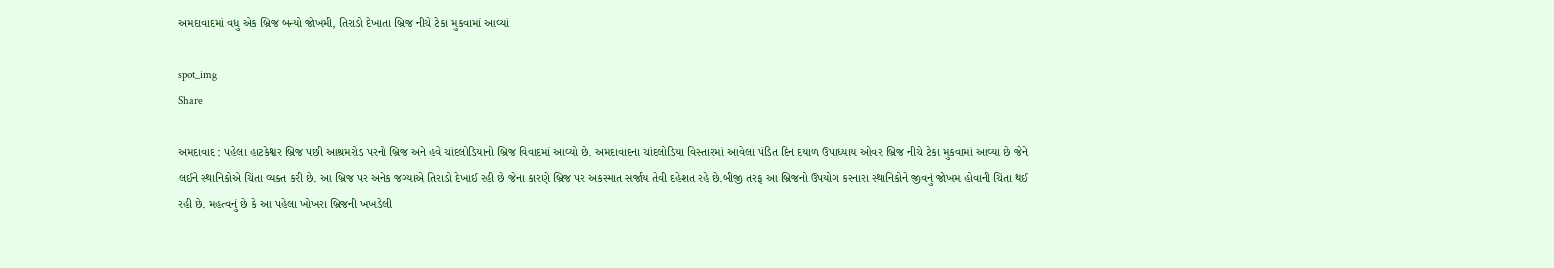અમદાવાદમાં વધુ એક બ્રિજ બન્યો જોખમી, તિરાડો દેખાતા બ્રિજ નીચે ટેકા મુકવામાં આવ્યાં

spot_img
Share

અમદાવાદ : પહેલા હાટકેશ્વર બ્રિજ પછી આશ્રમરોડ પરનો બ્રિજ અને હવે ચાંદલોડિયાનો બ્રિજ વિવાદમાં આવ્યો છે. અમદાવાદના ચાંદલોડિયા વિસ્તારમાં આવેલા પંડિત દિન દયાળ ઉપાધ્યાય ઓવર બ્રિજ નીચે ટેકા મુકવામાં આવ્યા છે જેને લઈને સ્થાનિકોએ ચિંતા વ્યક્ત કરી છે. આ બ્રિજ પર અનેક જગ્યાએ તિરાડો દેખાઈ રહી છે જેના કારણે બ્રિજ પર અકસ્માત સર્જાય તેવી દહેશત રહે છે.બીજી તરફ આ બ્રિજનો ઉપયોગ કરનારા સ્થાનિકોને જીવનું જોખમ હોવાની ચિંતા થઈ રહી છે. મહત્વનું છે કે આ પહેલા ખોખરા બ્રિજની ખખડેલી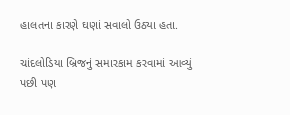હાલતના કારણે ઘણાં સવાલો ઉઠ્યા હતા.

ચાંદલોડિયા બ્રિજનું સમારકામ કરવામાં આવ્યું પછી પણ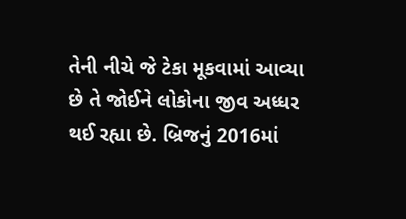તેની નીચે જે ટેકા મૂકવામાં આવ્યા છે તે જોઈને લોકોના જીવ અધ્ધર થઈ રહ્યા છે. બ્રિજનું 2016માં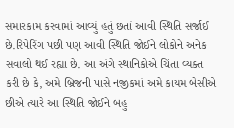સમારકામ કરવામાં આવ્યું હતું છતાં આવી સ્થિતિ સર્જાઈ છે.રિપેરિંગ પછી પણ આવી સ્થિતિ જોઈને લોકોને અનેક સવાલો થઈ રહ્યા છે. આ અંગે સ્થાનિકોએ ચિંતા વ્યક્ત કરી છે કે, અમે બ્રિજની પાસે નજીકમાં અમે કાયમ બેસીએ છીએ ત્યારે આ સ્થિતિ જોઈને બહુ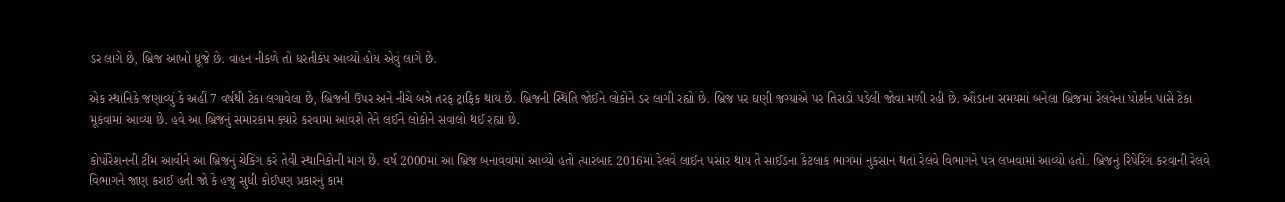ડર લાગે છે, બ્રિજ આખો ધ્રૂજે છે. વાહન નીકળે તો ધરતીકંપ આવ્યો હોય એવું લાગે છે.

એક સ્થાનિકે જણાવ્યું કે અહીં 7 વર્ષથી ટેકા લગાવેલા છે, બ્રિજની ઉપર અને નીચે બન્ને તરફ ટ્રાફિક થાય છે. બ્રિજની સ્થિતિ જોઈને લોકોને ડર લાગી રહ્યો છે. બ્રિજ પર ઘણી જગ્યાએ પર તિરાડો પડેલી જોવા મળી રહી છે. ઔડાના સમયમાં બનેલા બ્રિજમાં રેલવેના પોર્શન પાસે ટેકા મૂકવામાં આવ્યા છે. હવે આ બ્રિજનું સમારકામ ક્યારે કરવામાં આવશે તેને લઈને લોકોને સવાલો થઈ રહ્યા છે.

કોર્પોરેશનની ટીમ આવીને આ બ્રિજનું ચેકિંગ કરે તેવી સ્થાનિકોની માગ છે. વર્ષ 2000માં આ બ્રિજ બનાવવામાં આવ્યો હતો ત્યારબાદ 2016માં રેલવે લાઈન પસાર થાય તે સાઈડના કેટલાક ભાગમાં નુકસાન થતાં રેલવે વિભાગને પત્ર લખવામાં આવ્યો હતો. બ્રિજનું રિપેરિંગ કરવાની રેલવે વિભાગને જાણ કરાઈ હતી જો કે હજુ સુધી કોઈપણ પ્રકારનું કામ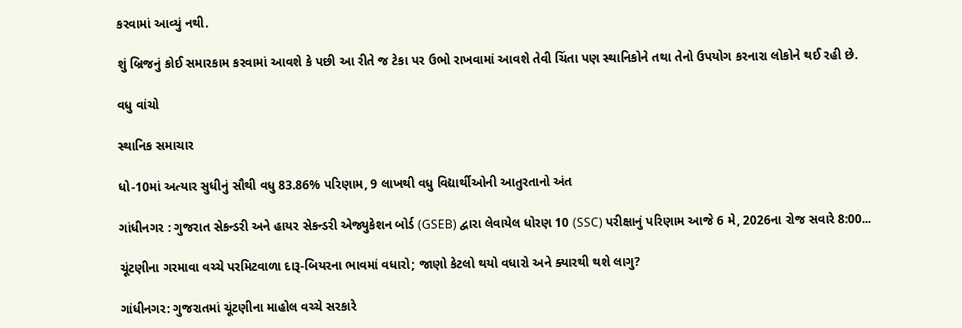કરવામાં આવ્યું નથી.

શું બ્રિજનું કોઈ સમારકામ કરવામાં આવશે કે પછી આ રીતે જ ટેકા પર ઉભો રાખવામાં આવશે તેવી ચિંતા પણ સ્થાનિકોને તથા તેનો ઉપયોગ કરનારા લોકોને થઈ રહી છે.

વધુ વાંચો

સ્થાનિક સમાચાર

ધો-10માં અત્યાર સુધીનું સૌથી વધુ 83.86% પરિણામ, 9 લાખથી વધુ વિદ્યાર્થીઓની આતુરતાનો અંત

ગાંધીનગર : ગુજરાત સેકન્ડરી અને હાયર સેકન્ડરી એજ્યુકેશન બોર્ડ (GSEB) દ્વારા લેવાયેલ ધોરણ 10 (SSC) પરીક્ષાનું પરિણામ આજે 6 મે, 2026ના રોજ સવારે 8:00...

ચૂંટણીના ગરમાવા વચ્ચે પરમિટવાળા દારૂ-બિયરના ભાવમાં વધારો; જાણો કેટલો થયો વધારો અને ક્યારથી થશે લાગુ?

ગાંધીનગર: ગુજરાતમાં ચૂંટણીના માહોલ વચ્ચે સરકારે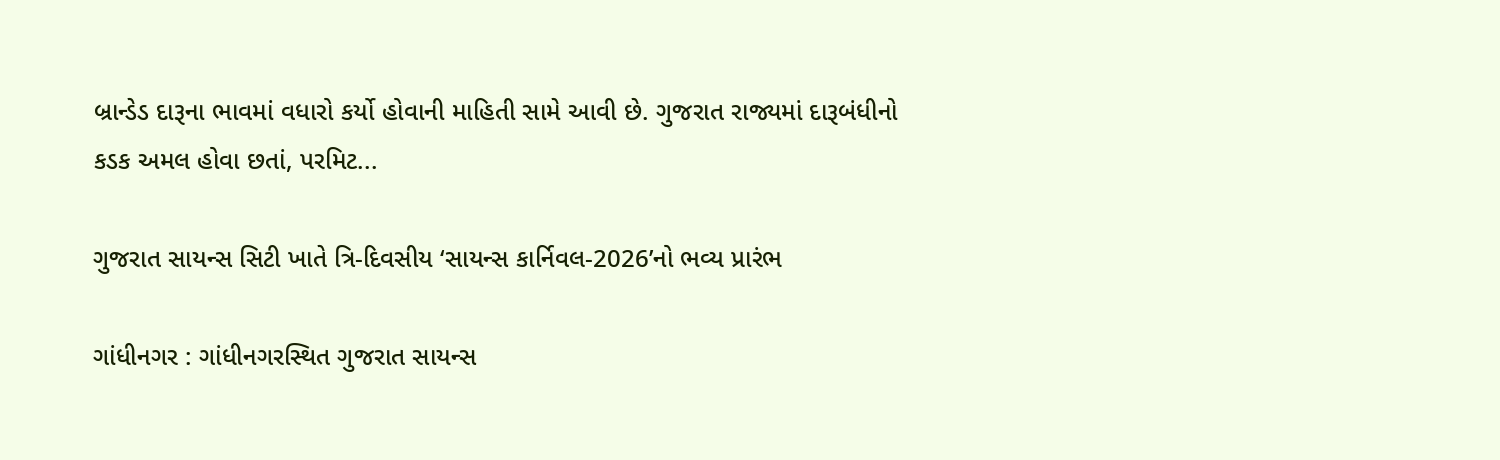બ્રાન્ડેડ દારૂના ભાવમાં વધારો કર્યો હોવાની માહિતી સામે આવી છે. ગુજરાત રાજ્યમાં દારૂબંધીનો કડક અમલ હોવા છતાં, પરમિટ...

ગુજરાત સાયન્સ સિટી ખાતે ત્રિ-દિવસીય ‘સાયન્સ કાર્નિવલ-2026’નો ભવ્ય પ્રારંભ

ગાંધીનગર : ગાંધીનગરસ્થિત ગુજરાત સાયન્સ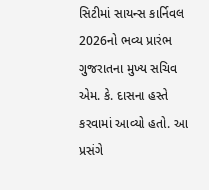સિટીમાં સાયન્સ કાર્નિવલ 2026નો ભવ્ય પ્રારંભ ગુજરાતના મુખ્ય સચિવ એમ. કે. દાસના હસ્તે કરવામાં આવ્યો હતો. આ પ્રસંગે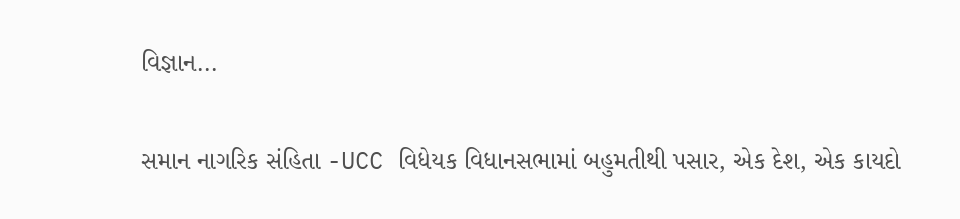વિજ્ઞાન...

સમાન નાગરિક સંહિતા -UCC વિધેયક વિધાનસભામાં બહુમતીથી પસાર, એક દેશ, એક કાયદો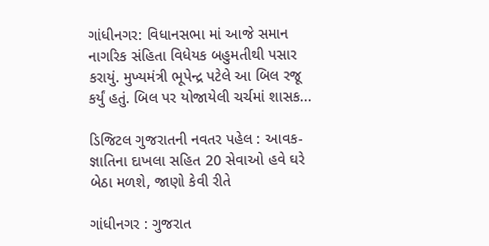ગાંધીનગર: વિધાનસભા માં આજે સમાન નાગરિક સંહિતા વિધેયક બહુમતીથી પસાર કરાયું. મુખ્યમંત્રી ભૂપેન્દ્ર પટેલે આ બિલ રજૂ કર્યું હતું. બિલ પર યોજાયેલી ચર્ચમાં શાસક...

ડિજિટલ ગુજરાતની નવતર પહેલ : આવક-જ્ઞાતિના દાખલા સહિત 20 સેવાઓ હવે ઘરે બેઠા મળશે, જાણો કેવી રીતે

ગાંધીનગર : ગુજરાત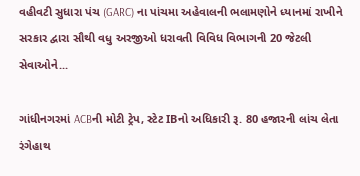વહીવટી સુધારા પંચ (GARC) ના પાંચમા અહેવાલની ભલામણોને ધ્યાનમાં રાખીને સરકાર દ્વારા સૌથી વધુ અરજીઓ ધરાવતી વિવિધ વિભાગની 20 જેટલી સેવાઓને...

ગાંધીનગરમાં ACBની મોટી ટ્રેપ, સ્ટેટ IBનો અધિકારી રૂ. 80 હજારની લાંચ લેતા રંગેહાથ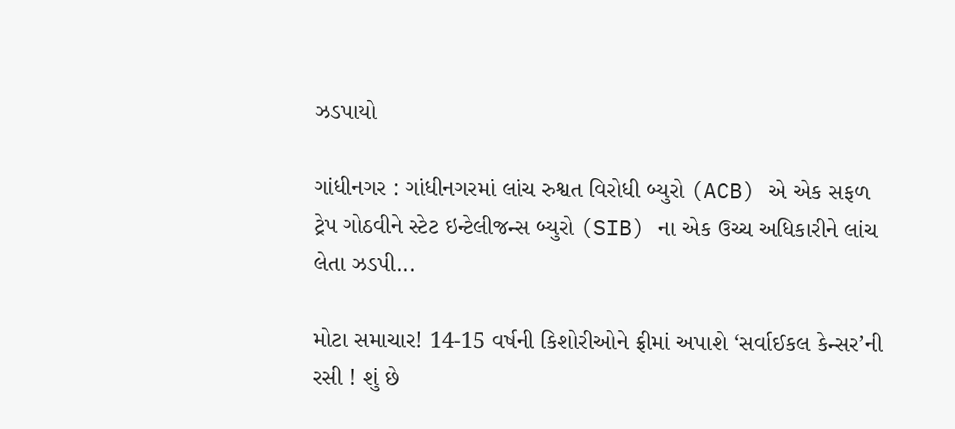ઝડપાયો

ગાંધીનગર : ગાંધીનગરમાં લાંચ રુશ્વત વિરોધી બ્યુરો (ACB) એ એક સફળ ટ્રેપ ગોઠવીને સ્ટેટ ઇન્ટેલીજન્સ બ્યુરો (SIB) ના એક ઉચ્ચ અધિકારીને લાંચ લેતા ઝડપી...

મોટા સમાચાર! 14-15 વર્ષની કિશોરીઓને ફ્રીમાં અપાશે ‘સર્વાઈકલ કેન્સર’ની રસી ! શું છે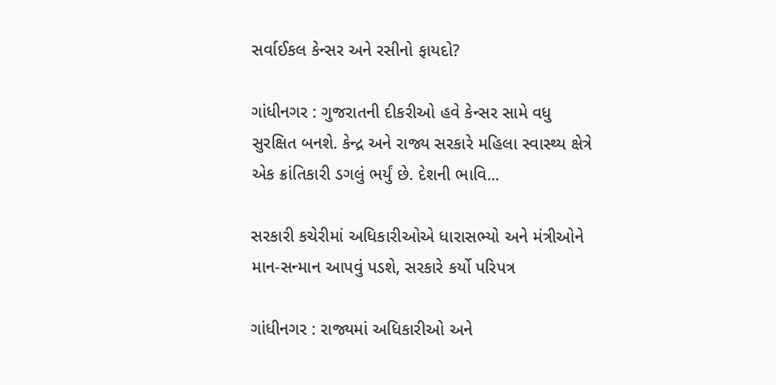સર્વાઈકલ કેન્સર અને રસીનો ફાયદો?

ગાંધીનગર : ગુજરાતની દીકરીઓ હવે કેન્સર સામે વધુ સુરક્ષિત બનશે. કેન્દ્ર અને રાજ્ય સરકારે મહિલા સ્વાસ્થ્ય ક્ષેત્રે એક ક્રાંતિકારી ડગલું ભર્યું છે. દેશની ભાવિ...

સરકારી કચેરીમાં અધિકારીઓએ ધારાસભ્યો અને મંત્રીઓને માન-સન્માન આપવું પડશે, સરકારે કર્યો પરિપત્ર

ગાંધીનગર : રાજ્યમાં અધિકારીઓ અને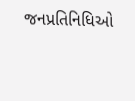જનપ્રતિનિધિઓ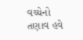વચ્ચેનો તણાવ હવે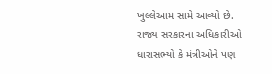ખુલ્લેઆમ સામે આવ્યો છે. રાજ્ય સરકારના અધિકારીઓ ધારાસભ્યો કે મંત્રીઓને પણ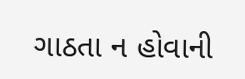ગાઠતા ન હોવાની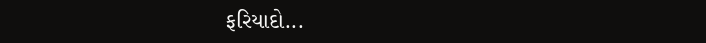ફરિયાદો...